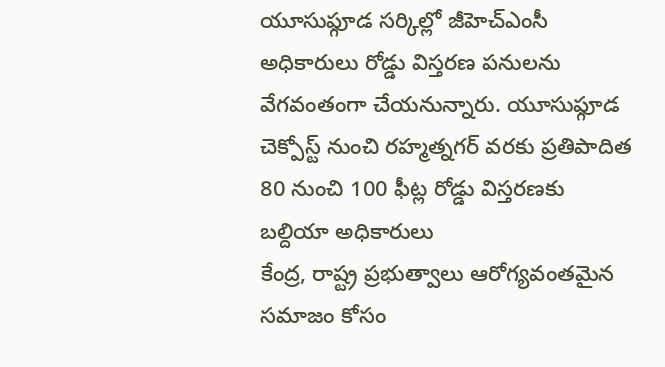యూసుఫ్గూడ సర్కిల్లో జీహెచ్ఎంసీ అధికారులు రోడ్డు విస్తరణ పనులను వేగవంతంగా చేయనున్నారు. యూసుఫ్గూడ చెక్పోస్ట్ నుంచి రహ్మత్నగర్ వరకు ప్రతిపాదిత 80 నుంచి 100 ఫీట్ల రోడ్డు విస్తరణకు బల్దియా అధికారులు
కేంద్ర, రాష్ట్ర ప్రభుత్వాలు ఆరోగ్యవంతమైన సమాజం కోసం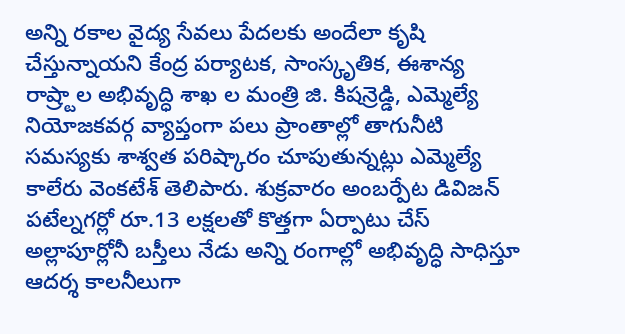అన్ని రకాల వైద్య సేవలు పేదలకు అందేలా కృషి చేస్తున్నాయని కేంద్ర పర్యాటక, సాంస్కృతిక, ఈశాన్య రాష్ర్టాల అభివృద్ధి శాఖ ల మంత్రి జి. కిషన్రెడ్డి, ఎమ్మెల్యే
నియోజకవర్గ వ్యాప్తంగా పలు ప్రాంతాల్లో తాగునీటి సమస్యకు శాశ్వత పరిష్కారం చూపుతున్నట్లు ఎమ్మెల్యే కాలేరు వెంకటేశ్ తెలిపారు. శుక్రవారం అంబర్పేట డివిజన్ పటేల్నగర్లో రూ.13 లక్షలతో కొత్తగా ఏర్పాటు చేస్
అల్లాపూర్లోనీ బస్తీలు నేడు అన్ని రంగాల్లో అభివృద్ధి సాధిస్తూ ఆదర్శ కాలనీలుగా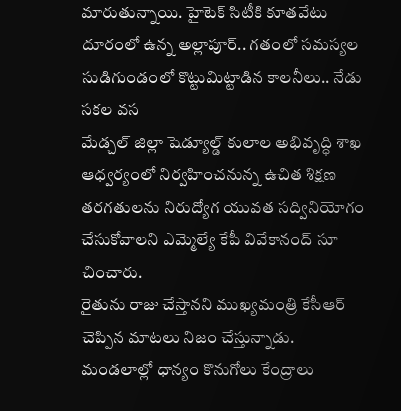మారుతున్నాయి. హైటెక్ సిటీకి కూతవేటు దూరంలో ఉన్న అల్లాపూర్.. గతంలో సమస్యల సుడిగుండంలో కొట్టుమిట్టాడిన కాలనీలు.. నేడు సకల వస
మేడ్చల్ జిల్లా షెడ్యూల్డ్ కులాల అభివృద్ధి శాఖ ఆధ్వర్యంలో నిర్వహించనున్న ఉచిత శిక్షణ తరగతులను నిరుద్యోగ యువత సద్వినియోగం చేసుకోవాలని ఎమ్మెల్యే కేపీ వివేకానంద్ సూ చించారు.
రైతును రాజు చేస్తానని ముఖ్యమంత్రి కేసీఆర్ చెప్పిన మాటలు నిజం చేస్తున్నాడు. మండలాల్లో ధాన్యం కొనుగోలు కేంద్రాలు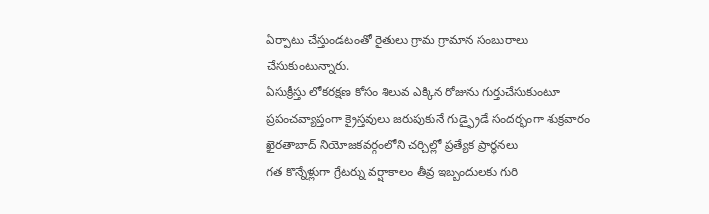ఏర్పాటు చేస్తుండటంతో రైతులు గ్రామ గ్రామాన సంబురాలు చేసుకుంటున్నారు.
ఏసుక్రీస్తు లోకరక్షణ కోసం శిలువ ఎక్కిన రోజును గుర్తుచేసుకుంటూ ప్రపంచవ్యాప్తంగా క్రైస్తవులు జరుపుకునే గుడ్ఫ్రైడే సందర్భంగా శుక్రవారం ఖైరతాబాద్ నియోజకవర్గంలోని చర్చిల్లో ప్రత్యేక ప్రార్థనలు
గత కొన్నేళ్లుగా గ్రేటర్ను వర్షాకాలం తీవ్ర ఇబ్బందులకు గురి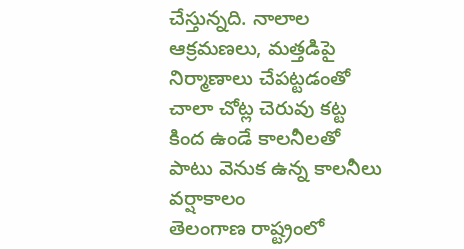చేస్తున్నది. నాలాల ఆక్రమణలు, మత్తడిపై నిర్మాణాలు చేపట్టడంతో చాలా చోట్ల చెరువు కట్ట కింద ఉండే కాలనీలతో పాటు వెనుక ఉన్న కాలనీలు వర్షాకాలం
తెలంగాణ రాష్ట్రంలో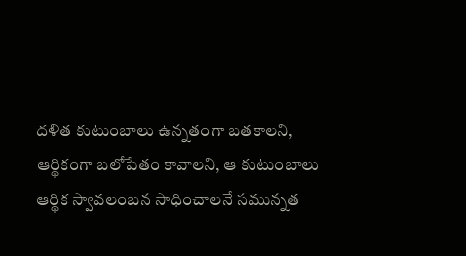దళిత కుటుంబాలు ఉన్నతంగా బతకాలని, ఆర్థికంగా బలోపేతం కావాలని, ఆ కుటుంబాలు ఆర్థిక స్వావలంబన సాధించాలనే సమున్నత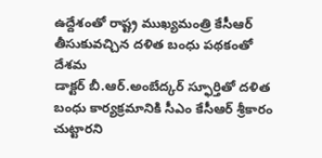ఉద్దేశంతో రాష్ట్ర ముఖ్యమంత్రి కేసీఆర్ తీసుకువచ్చిన దళిత బంధు పథకంతో దేశమ
డాక్టర్ బీ.ఆర్.అంబేద్కర్ స్ఫూర్తితో దళిత బంధు కార్యక్రమానికి సీఎం కేసీఆర్ శ్రీకారం చుట్టారని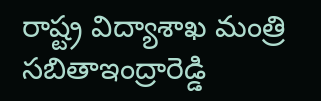రాష్ట్ర విద్యాశాఖ మంత్రి సబితాఇంద్రారెడ్డి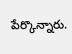పేర్కొన్నారు.